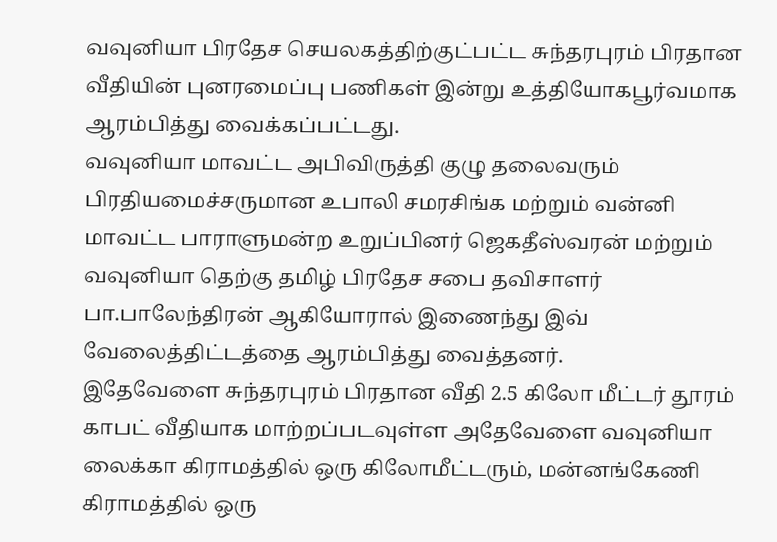வவுனியா பிரதேச செயலகத்திற்குட்பட்ட சுந்தரபுரம் பிரதான வீதியின் புனரமைப்பு பணிகள் இன்று உத்தியோகபூர்வமாக ஆரம்பித்து வைக்கப்பட்டது.
வவுனியா மாவட்ட அபிவிருத்தி குழு தலைவரும் பிரதியமைச்சருமான உபாலி சமரசிங்க மற்றும் வன்னி மாவட்ட பாராளுமன்ற உறுப்பினர் ஜெகதீஸ்வரன் மற்றும் வவுனியா தெற்கு தமிழ் பிரதேச சபை தவிசாளர் பா.பாலேந்திரன் ஆகியோரால் இணைந்து இவ் வேலைத்திட்டத்தை ஆரம்பித்து வைத்தனர்.
இதேவேளை சுந்தரபுரம் பிரதான வீதி 2.5 கிலோ மீட்டர் தூரம் காபட் வீதியாக மாற்றப்படவுள்ள அதேவேளை வவுனியா லைக்கா கிராமத்தில் ஒரு கிலோமீட்டரும், மன்னங்கேணி கிராமத்தில் ஒரு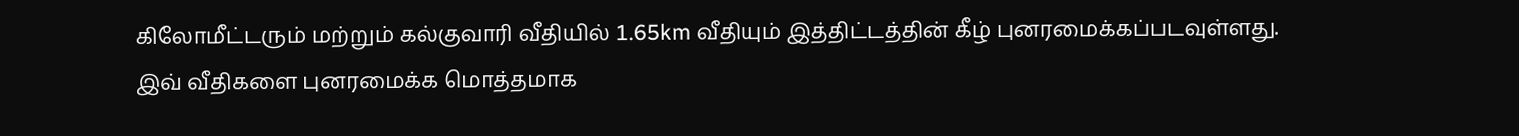கிலோமீட்டரும் மற்றும் கல்குவாரி வீதியில் 1.65km வீதியும் இத்திட்டத்தின் கீழ் புனரமைக்கப்படவுள்ளது.
இவ் வீதிகளை புனரமைக்க மொத்தமாக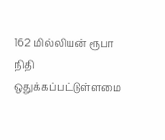162 மில்லியன் ரூபா நிதி ஒதுக்கப்பட்டுள்ளமை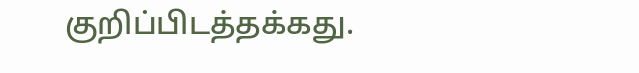குறிப்பிடத்தக்கது.